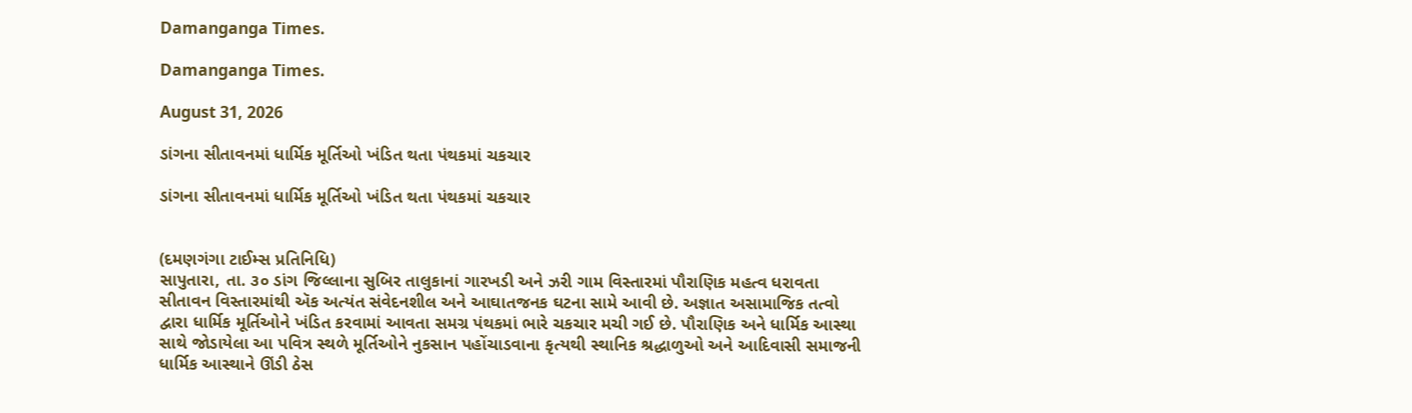Damanganga Times.

Damanganga Times.

August 31, 2026

ડાંગના સીતાવનમાં ધાર્મિક મૂર્તિઓ ખંડિત થતા પંથકમાં ચકચાર

ડાંગના સીતાવનમાં ધાર્મિક મૂર્તિઓ ખંડિત થતા પંથકમાં ચકચાર


(દમણગંગા ટાઈમ્સ પ્રતિનિધિ)
સાપુતારા, તા. ૩૦ ડાંગ જિલ્લાના સુબિર તાલુકાનાં ગારખડી અને ઝરી ગામ વિસ્તારમાં પૌરાણિક મહત્વ ધરાવતા સીતાવન વિસ્તારમાંથી ઍક અત્યંત સંવેદનશીલ અને આઘાતજનક ઘટના સામે આવી છે. અજ્ઞાત અસામાજિક તત્વો દ્વારા ધાર્મિક મૂર્તિઓને ખંડિત કરવામાં આવતા સમગ્ર પંથકમાં ભારે ચકચાર મચી ગઈ છે. પૌરાણિક અને ધાર્મિક આસ્થા સાથે જોડાયેલા આ પવિત્ર સ્થળે મૂર્તિઓને નુકસાન પહોંચાડવાના કૃત્યથી સ્થાનિક શ્રદ્ધાળુઓ અને આદિવાસી સમાજની ધાર્મિક આસ્થાને ઊંડી ઠેસ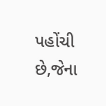પહોંચી છે,જેના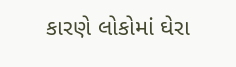કારણે લોકોમાં ઘેરા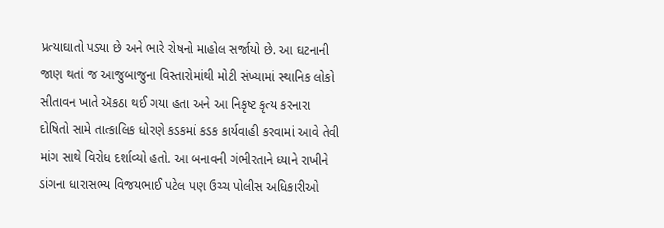પ્રત્યાઘાતો પડ્યા છે અને ભારે રોષનો માહોલ સર્જાયો છે. આ ઘટનાની જાણ થતાં જ આજુબાજુના વિસ્તારોમાંથી મોટી સંખ્યામાં સ્થાનિક લોકો સીતાવન ખાતે ઍકઠા થઈ ગયા હતા અને આ નિકૃષ્ટ કૃત્ય કરનારા દોષિતો સામે તાત્કાલિક ધોરણે કડકમાં કડક કાર્યવાહી કરવામાં આવે તેવી માંગ સાથે વિરોધ દર્શાવ્યો હતો. આ બનાવની ગંભીરતાને ધ્યાને રાખીને ડાંગના ધારાસભ્ય વિજયભાઈ પટેલ પણ ઉચ્ચ પોલીસ અધિકારીઓ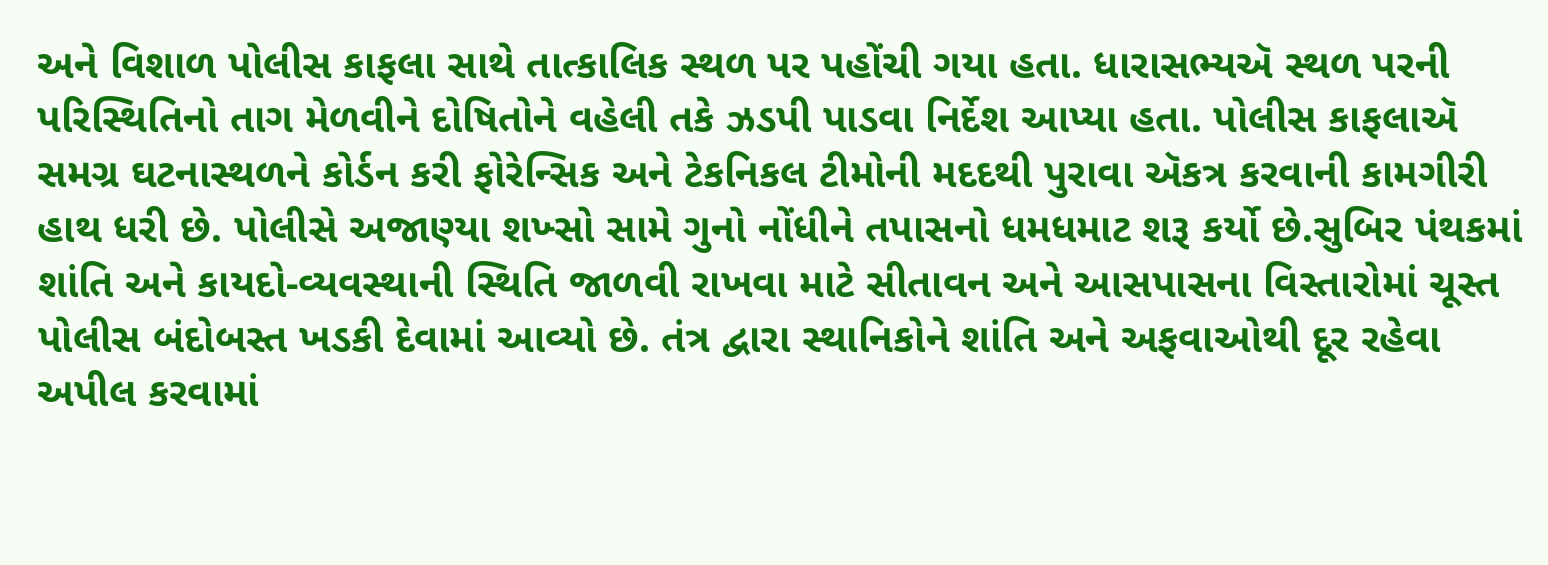અને વિશાળ પોલીસ કાફલા સાથે તાત્કાલિક સ્થળ પર પહોંચી ગયા હતા. ધારાસભ્યઍ સ્થળ પરની પરિસ્થિતિનો તાગ મેળવીને દોષિતોને વહેલી તકે ઝડપી પાડવા નિર્દેશ આપ્યા હતા. પોલીસ કાફલાઍ સમગ્ર ઘટનાસ્થળને કોર્ડન કરી ફોરેન્સિક અને ટેકનિકલ ટીમોની મદદથી પુરાવા ઍકત્ર કરવાની કામગીરી હાથ ધરી છે. પોલીસે અજાણ્યા શખ્સો સામે ગુનો નોંધીને તપાસનો ધમધમાટ શરૂ કર્યો છે.સુબિર પંથકમાં શાંતિ અને કાયદો-વ્યવસ્થાની સ્થિતિ જાળવી રાખવા માટે સીતાવન અને આસપાસના વિસ્તારોમાં ચૂસ્ત પોલીસ બંદોબસ્ત ખડકી દેવામાં આવ્યો છે. તંત્ર દ્વારા સ્થાનિકોને શાંતિ અને અફવાઓથી દૂર રહેવા અપીલ કરવામાં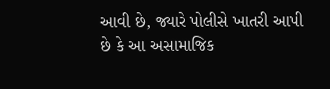આવી છે, જ્યારે પોલીસે ખાતરી આપી છે કે આ અસામાજિક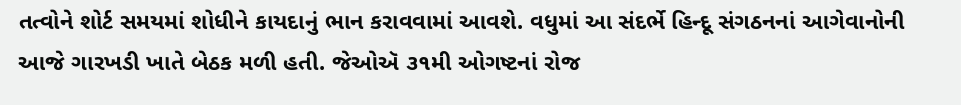તત્વોને શોર્ટ સમયમાં શોધીને કાયદાનું ભાન કરાવવામાં આવશે. વધુમાં આ સંદર્ભે હિન્દૂ સંગઠનનાં આગેવાનોની આજે ગારખડી ખાતે બેઠક મળી હતી. જેઓઍ ૩૧મી ઓગષ્ટનાં રોજ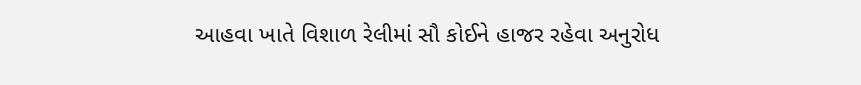આહવા ખાતે વિશાળ રેલીમાં સૌ કોઈને હાજર રહેવા અનુરોધ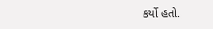કર્યો હતો.